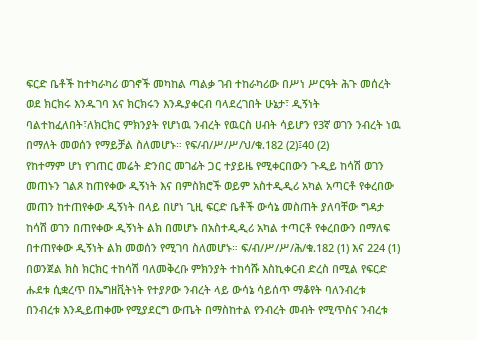ፍርድ ቤቶች ከተካራካሪ ወገኖች መካከል ጣልቃ ገብ ተከራካሪው በሥነ ሥርዓት ሕጉ መሰረት ወደ ክርክሩ እንዱገባ እና ክርክሩን እንዱያቀርብ ባላደረገበት ሁኔታ፣ ዲኝነት ባልተከፈለበት፣ለክርክር ምክንያት የሆነዉ ንብረት የዉርስ ሀብት ሳይሆን የ3ኛ ወገን ንብረት ነዉ በማለት መወሰን የማይቻል ስለመሆኑ። የፍ/ብ/ሥ/ሥ/ህ/ቁ.182 (2)፤40 (2)
የከተማም ሆነ የገጠር መሬት ድንበር መገፊት ጋር ተያይዜ የሚቀርበውን ጉዲይ ከሳሽ ወገን መጠኑን ገልጾ ከጠየቀው ዲኝነት እና በምስክሮች ወይም አስተዲዲሪ አካል አጣርቶ የቀረበው መጠን ከተጠየቀው ዲኝነት በላይ በሆነ ጊዚ ፍርድ ቤቶች ውሳኔ መስጠት ያለባቸው ግዳታ ከሳሽ ወገን በጠየቀው ዲኝነት ልክ በመሆኑ በአስተዲዲሪ አካል ተጣርቶ የቀረበውን በማለፍ በተጠየቀው ዲኝነት ልክ መወሰን የሚገባ ስለመሆኑ። ፍ/ብ/ሥ/ሥ/ሕ/ቁ.182 (1) እና 224 (1)
በወንጀል ክስ ክርክር ተከሳሽ ባለመቅረቡ ምክንያት ተከሳሹ እስኪቀርብ ድረስ በሚል የፍርድ ሑደቱ ሲቋረጥ በኤግዘቪትነት የተያዖው ንብረት ላይ ውሳኔ ሳይሰጥ ማቆየት ባለንብረቱ በንብረቱ እንዲይጠቀሙ የሚያደርግ ውጤት በማስከተል የንብረት መብት የሚጥስና ንብረቱ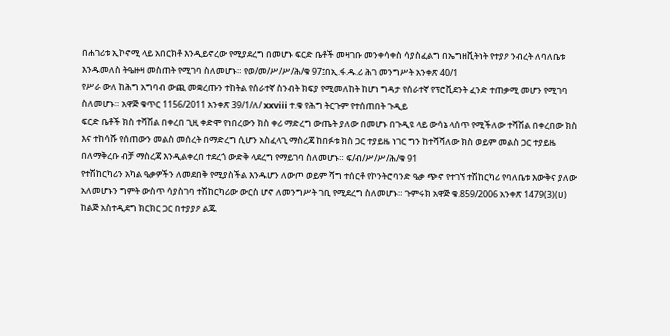በሐገሪቱ ኢኮኖሚ ላይ አበርክቶ እንዲይኖረው የሚያደረግ በመሆኑ ፍርድ ቤቶች መዛገቡ መንቀሳቀስ ሳያስፈልግ በኤግዘቪትነት የተያዖ ንብረት ለባለቤቱ እንዱመለስ ትዔዙዛ መስጠት የሚገባ ስለመሆኑ። የወ/መ/ሥ/ሥ/ሕ/ቁ 97፤በኢ.ፋ.ዱ.ሪ ሕገ መንግሥት አንቀጽ 40/1
የሥራ ውለ ከሕግ አግባብ ውጪ መቋረጡን ተከትል የሰራተኛ ስንብት ክፍያ የሚመለከት ከሆነ ግዳታ የሰራተኛ የፕሮቪደንት ፈንድ ተጠቃሚ መሆን የሚገባ ስለመሆኑ። አዋጅ ቁጥር 1156/2011 አንቀጽ 39/1/ለ/ xxviii ተ.ቁ የሕግ ትርጉም የተሰጠበት ጉዲይ
ፍርድ ቤቶች ክስ ተሻሽል በቀረበ ጊዚ ቀድሞ የነበረውን ክስ ቀሪ ማድረግ ውጤት ያለው በመሆኑ በጉዲዩ ላይ ውሳኔ ላሰጥ የሚችለው ተሻሽል በቀረበው ክስ እና ተከሳሹ የሰጠውን መልስ መሰረት በማድረግ ሲሆን አስፈላጊ ማስረጃ ከበፉቱ ክስ ጋር ተያይዜ ነገር ግን ከተሻሻለው ክስ ወይም መልስ ጋር ተያይዜ በለማቅረቡ ብቻ ማስረጃ እንዲልቀረበ ተደረጎ ውድቅ ላደረግ የማይገባ ስለመሆኑ። ፍ/ብ/ሥ/ሥ/ሕ/ቁ 91
የተሽከርካሪን አካል ዔቃዎችን ለመደበቅ የሚያስችል እንዱሆን ለውጦ ወይም ሻግ ተሰርቶ የኮንትሮባንድ ዔቃ ጭኖ የተገኘ ተሽከርካሪ የባለቤቱ እውቅና ያለው አለመሆኑን ግምት ውስጥ ሳያስገባ ተሽከርካሪው ውርስ ሆኖ ለመንግሥት ገቢ የሚደረግ ስለመሆኑ። ጉምሩክ አዋጅ ቁ.859/2006 አንቀጽ 1479(3)(ሀ)
ከልጅ አስተዲደግ ክርክር ጋር በተያያዖ ልጁ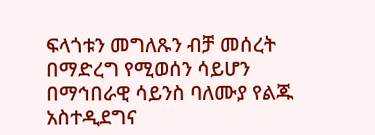ፍላጎቱን መግለጹን ብቻ መሰረት በማድረግ የሚወሰን ሳይሆን በማኅበራዊ ሳይንስ ባለሙያ የልጁ አስተዲደግና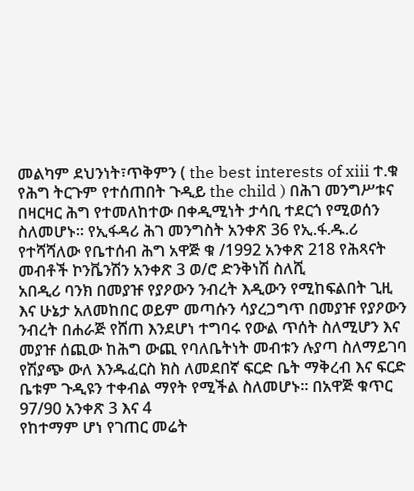መልካም ደህንነት፣ጥቅምን ( the best interests of xiii ተ.ቁ የሕግ ትርጉም የተሰጠበት ጉዲይ the child ) በሕገ መንግሥቱና በዛርዛር ሕግ የተመለከተው በቀዲሚነት ታሳቢ ተደርጎ የሚወሰን ስለመሆኑ። የኢፋዳሪ ሕገ መንግስት አንቀጽ 36 የኢ.ፋ.ዱ.ሪ የተሻሻለው የቤተሰብ ሕግ አዋጅ ቁ /1992 አንቀጽ 218 የሕጻናት መብቶች ኮንቬንሽን አንቀጽ 3 ወ/ሮ ድንቅነሽ ስለሺ
አበዲሪ ባንክ በመያዡ የያዖውን ንብረት እዲውን የሚከፍልበት ጊዚ እና ሁኔታ አለመከበር ወይም መጣሱን ሳያረጋግጥ በመያዡ የያዖውን ንብረት በሐራጅ የሸጠ እንደሆነ ተግባሩ የውል ጥሰት ስለሚሆን እና መያዡ ሰጪው ከሕግ ውጪ የባለቤትነት መብቱን ሉያጣ ስለማይገባ የሽያጭ ውለ እንዱፈርስ ክስ ለመደበኛ ፍርድ ቤት ማቅረብ እና ፍርድ ቤቱም ጉዲዩን ተቀብል ማየት የሚችል ስለመሆኑ። በአዋጅ ቁጥር 97/90 አንቀጽ 3 እና 4
የከተማም ሆነ የገጠር መሬት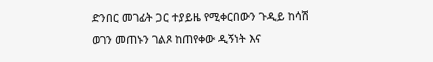ድንበር መገፊት ጋር ተያይዜ የሚቀርበውን ጉዲይ ከሳሽ ወገን መጠኑን ገልጾ ከጠየቀው ዲኝነት እና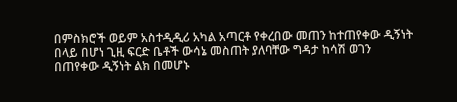በምስክሮች ወይም አስተዲዲሪ አካል አጣርቶ የቀረበው መጠን ከተጠየቀው ዲኝነት በላይ በሆነ ጊዚ ፍርድ ቤቶች ውሳኔ መስጠት ያለባቸው ግዳታ ከሳሽ ወገን በጠየቀው ዲኝነት ልክ በመሆኑ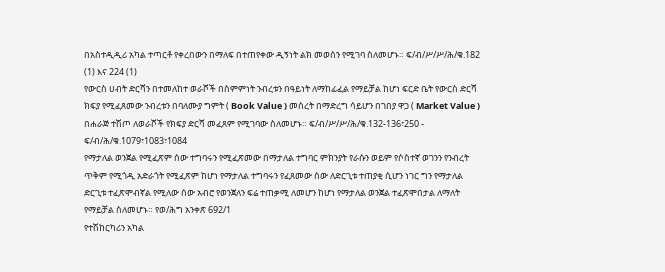በአስተዲዲሪ አካል ተጣርቶ የቀረበውን በማለፍ በተጠየቀው ዲኝነት ልክ መወሰን የሚገባ ስለመሆኑ። ፍ/ብ/ሥ/ሥ/ሕ/ቁ.182 (1) እና 224 (1)
የውርስ ሀብት ድርሻን በተመለከተ ወራሾች በስምምነት ንብረቱን በዓይነት ለማከፊፈል የማይቻል ከሆነ ፍርድ ቤት የውርስ ድርሻ ክፍያ የሚፈጸመው ንብረቱን በባለሙያ ግምት ( Book Value ) መሰረት በማድረግ ሳይሆን በገበያ ዋጋ ( Market Value ) በሐራጅ ተሽጦ ለወራሾች የክፍያ ድርሻ መፈጸም የሚገባው ስለመሆኑ። ፍ/ብ/ሥ/ሥ/ሕ/ቁ.132-136፣250 - ፍ/ብ/ሕ/ቁ.1079፣1083፣1084
የማታለል ወንጀል የሚፈጽም ሰው ተግባሩን የሚፈጽመው በማታለል ተግባር ምክንያት የራሱን ወይም የሶስተኛ ወገንን የንብረት ጥቅም የሚጎዲ አድራጎት የሚፈጽም ከሆነ የማታለል ተግባሩን የፈጸመው ሰው ለድርጊቱ ተጠያቂ ሲሆን ነገር ግን የማታለል ድርጊቱ ተፈጽሞብኛል የሚለው ሰው አብሮ የወንጀለን ፍሬ ተጠቃሚ ለመሆን ከሆነ የማታለል ወንጀል ተፈጽሞበታል ለማለት የማይቻል ስለመሆኑ። የወ/ሕግ አንቀጽ 692/1
የተሽከርካሪን አካል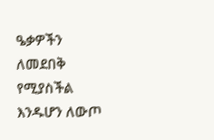ዔቃዎችን ለመደበቅ የሚያስችል እንዱሆን ለውጦ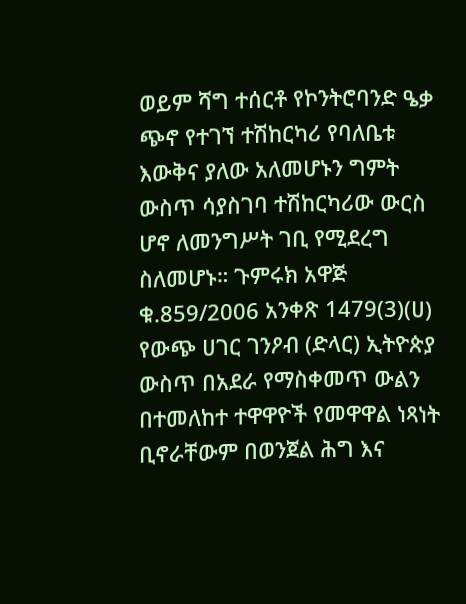ወይም ሻግ ተሰርቶ የኮንትሮባንድ ዔቃ ጭኖ የተገኘ ተሽከርካሪ የባለቤቱ እውቅና ያለው አለመሆኑን ግምት ውስጥ ሳያስገባ ተሽከርካሪው ውርስ ሆኖ ለመንግሥት ገቢ የሚደረግ ስለመሆኑ። ጉምሩክ አዋጅ ቁ.859/2006 አንቀጽ 1479(3)(ሀ)
የውጭ ሀገር ገንዖብ (ድላር) ኢትዮጵያ ውስጥ በአደራ የማስቀመጥ ውልን በተመለከተ ተዋዋዮች የመዋዋል ነጻነት ቢኖራቸውም በወንጀል ሕግ እና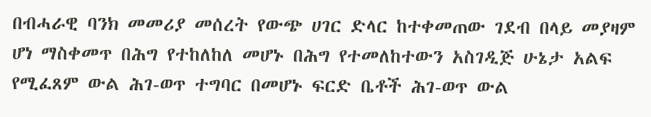በብሓራዊ ባንክ መመሪያ መሰረት የውጭ ሀገር ድላር ከተቀመጠው ገደብ በላይ መያዛም ሆነ ማስቀመጥ በሕግ የተከለከለ መሆኑ በሕግ የተመለከተውን አስገዲጅ ሁኔታ አልፍ የሚፈጸም ውል ሕገ-ወጥ ተግባር በመሆኑ ፍርድ ቤቶች ሕገ-ወጥ ውል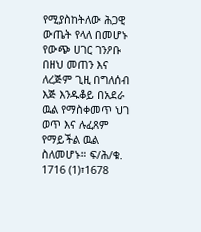የሚያስከትለው ሕጋዊ ውጤት የላለ በመሆኑ የውጭ ሀገር ገንዖቡ በዘህ መጠን እና ለረጅም ጊዚ በግለሰብ እጅ እንዱቆይ በአደራ ዉል የማስቀመጥ ህገ ወጥ እና ሉፈጸም የማይችል ዉል ስለመሆኑ። ፍ/ሕ/ቁ. 1716 (1)፣1678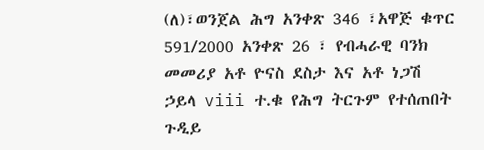(ለ)፣ወንጀል ሕግ አንቀጽ 346 ፣አዋጅ ቁጥር 591/2000 አንቀጽ 26 ፣ የብሓራዊ ባንክ መመሪያ አቶ ዮናስ ደስታ እና አቶ ነጋሽ ኃይላ viii ተ.ቁ የሕግ ትርጉም የተሰጠበት ጉዲይ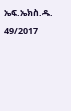ኤፍ.ኤክስ.ዱ. 49/2017